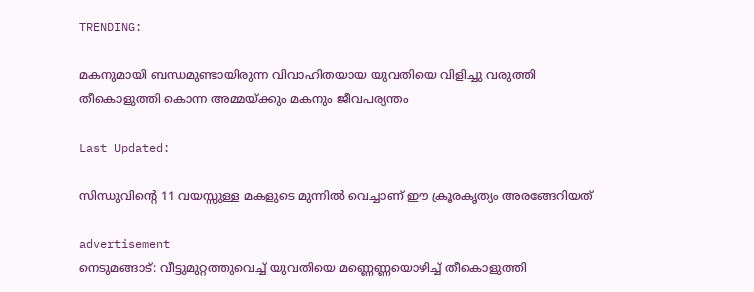TRENDING:

മകനുമായി ബന്ധമുണ്ടായിരുന്ന വിവാഹിതയായ യുവതിയെ വിളിച്ചു വരുത്തി തീകൊളുത്തി കൊന്ന അമ്മയ്ക്കും മകനും ജീവപര്യന്തം

Last Updated:

സിന്ധുവിന്റെ 11 വയസ്സുള്ള മകളുടെ മുന്നിൽ വെച്ചാണ് ഈ ക്രൂരകൃത്യം അരങ്ങേറിയത്

advertisement
നെടുമങ്ങാട്: വീട്ടുമുറ്റത്തുവെച്ച് യുവതിയെ മണ്ണെണ്ണയൊഴിച്ച് തീകൊളുത്തി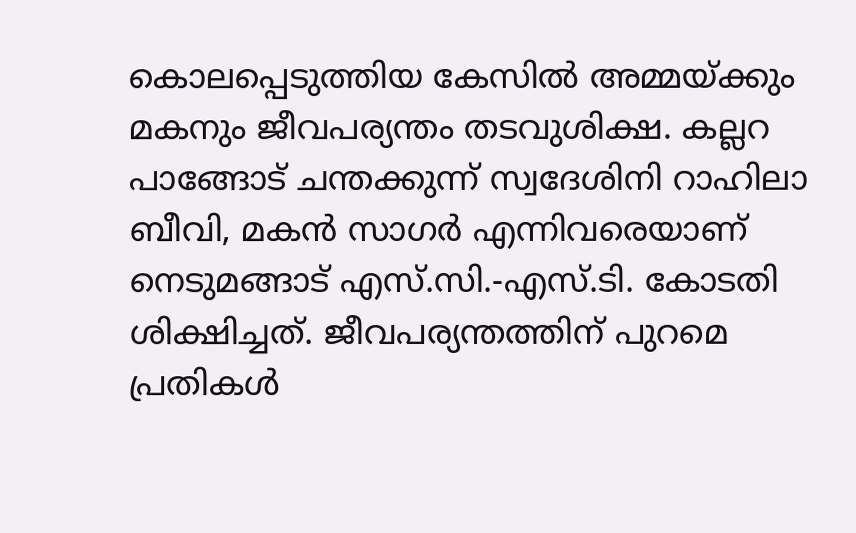കൊലപ്പെടുത്തിയ കേസിൽ അമ്മയ്ക്കും മകനും ജീവപര്യന്തം തടവുശിക്ഷ. കല്ലറ പാങ്ങോട് ചന്തക്കുന്ന് സ്വദേശിനി റാഹിലാ ബീവി, മകൻ സാഗർ എന്നിവരെയാണ് നെടുമങ്ങാട് എസ്.സി.-എസ്.ടി. കോടതി ശിക്ഷിച്ചത്. ജീവപര്യന്തത്തിന് പുറമെ പ്രതികൾ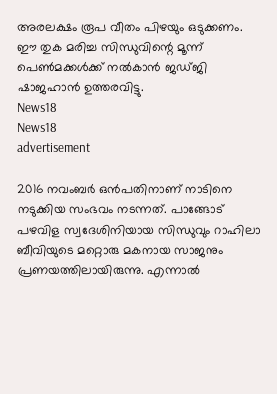അരലക്ഷം രൂപ വീതം പിഴയും ഒടുക്കണം. ഈ തുക മരിച്ച സിന്ധുവിന്റെ മൂന്ന് പെൺമക്കൾക്ക് നൽകാൻ ജഡ്ജി ഷാജഹാൻ ഉത്തരവിട്ടു.
News18
News18
advertisement

2016 നവംബർ ഒൻപതിനാണ് നാടിനെ നടുക്കിയ സംഭവം നടന്നത്. പാങ്ങോട് പഴവിള സ്വദേശിനിയായ സിന്ധുവും റാഹിലാ ബീവിയുടെ മറ്റൊരു മകനായ സാജനും പ്രണയത്തിലായിരുന്നു. എന്നാൽ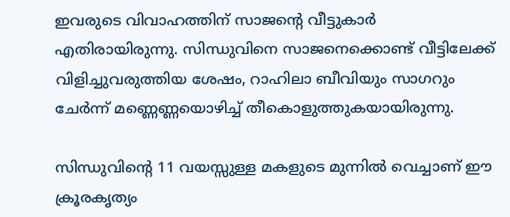ഇവരുടെ വിവാഹത്തിന് സാജന്റെ വീട്ടുകാർ എതിരായിരുന്നു. സിന്ധുവിനെ സാജനെക്കൊണ്ട് വീട്ടിലേക്ക് വിളിച്ചുവരുത്തിയ ശേഷം, റാഹിലാ ബീവിയും സാഗറും ചേർന്ന് മണ്ണെണ്ണയൊഴിച്ച് തീകൊളുത്തുകയായിരുന്നു.

സിന്ധുവിന്റെ 11 വയസ്സുള്ള മകളുടെ മുന്നിൽ വെച്ചാണ് ഈ ക്രൂരകൃത്യം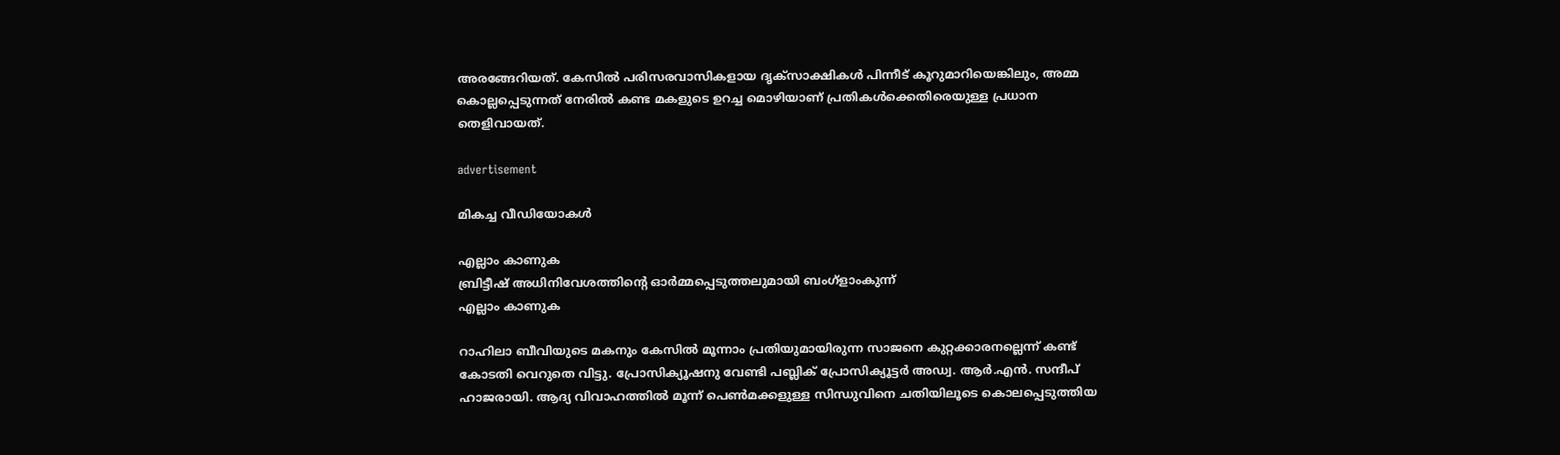അരങ്ങേറിയത്. കേസിൽ പരിസരവാസികളായ ദൃക്‌സാക്ഷികൾ പിന്നീട് കൂറുമാറിയെങ്കിലും, അമ്മ കൊല്ലപ്പെടുന്നത് നേരിൽ കണ്ട മകളുടെ ഉറച്ച മൊഴിയാണ് പ്രതികൾക്കെതിരെയുള്ള പ്രധാന തെളിവായത്.

advertisement

മികച്ച വീഡിയോകൾ

എല്ലാം കാണുക
ബ്രിട്ടീഷ് അധിനിവേശത്തിൻ്റെ ഓർമ്മപ്പെടുത്തലുമായി ബംഗ്ളാംകുന്ന്
എല്ലാം കാണുക

റാഹിലാ ബീവിയുടെ മകനും കേസിൽ മൂന്നാം പ്രതിയുമായിരുന്ന സാജനെ കുറ്റക്കാരനല്ലെന്ന് കണ്ട് കോടതി വെറുതെ വിട്ടു. പ്രോസിക്യൂഷനു വേണ്ടി പബ്ലിക് പ്രോസിക്യൂട്ടർ അഡ്വ. ആർ.എൻ. സന്ദീപ് ഹാജരായി. ആദ്യ വിവാഹത്തിൽ മൂന്ന് പെൺമക്കളുള്ള സിന്ധുവിനെ ചതിയിലൂടെ കൊലപ്പെടുത്തിയ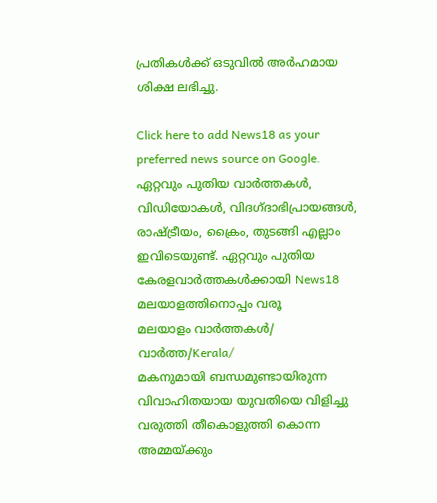പ്രതികൾക്ക് ഒടുവിൽ അർഹമായ ശിക്ഷ ലഭിച്ചു.

Click here to add News18 as your preferred news source on Google.
ഏറ്റവും പുതിയ വാർത്തകൾ, വിഡിയോകൾ, വിദഗ്ദാഭിപ്രായങ്ങൾ, രാഷ്ട്രീയം, ക്രൈം, തുടങ്ങി എല്ലാം ഇവിടെയുണ്ട്. ഏറ്റവും പുതിയ കേരളവാർത്തകൾക്കായി News18 മലയാളത്തിനൊപ്പം വരൂ
മലയാളം വാർത്തകൾ/ വാർത്ത/Kerala/
മകനുമായി ബന്ധമുണ്ടായിരുന്ന വിവാഹിതയായ യുവതിയെ വിളിച്ചു വരുത്തി തീകൊളുത്തി കൊന്ന അമ്മയ്ക്കും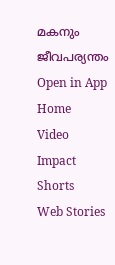മകനും ജീവപര്യന്തം
Open in App
Home
Video
Impact Shorts
Web Stories